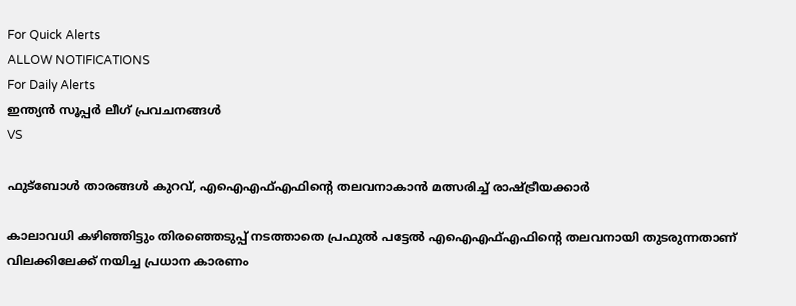For Quick Alerts
ALLOW NOTIFICATIONS
For Daily Alerts
ഇന്ത്യന്‍ സൂപ്പര്‍ ലീഗ്‌ പ്രവചനങ്ങൾ
VS

ഫുട്‌ബോള്‍ താരങ്ങള്‍ കുറവ്, എഐഎഫ്എഫിന്റെ തലവനാകാന്‍ മത്സരിച്ച് രാഷ്ട്രീയക്കാര്‍

കാലാവധി കഴിഞ്ഞിട്ടും തിരഞ്ഞെടുപ്പ് നടത്താതെ പ്രഫുല്‍ പട്ടേല്‍ എഐഎഫ്എഫിന്റെ തലവനായി തുടരുന്നതാണ് വിലക്കിലേക്ക് നയിച്ച പ്രധാന കാരണം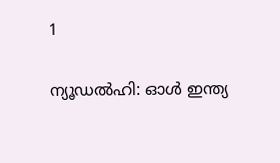1

ന്യൂഡല്‍ഹി: ഓള്‍ ഇന്ത്യ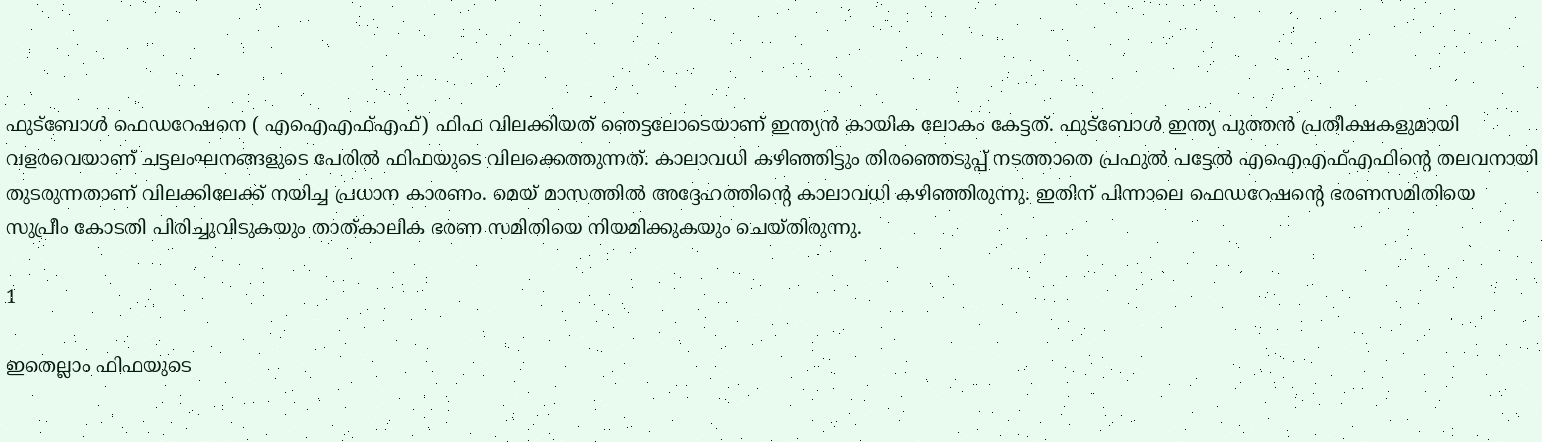ഫുട്‌ബോള്‍ ഫെഡറേഷനെ ( എഐഎഫ്എഫ്) ഫിഫ വിലക്കിയത് ഞെട്ടലോടെയാണ് ഇന്ത്യന്‍ കായിക ലോകം കേട്ടത്. ഫുട്‌ബോള്‍ ഇന്ത്യ പുത്തന്‍ പ്രതീക്ഷകളുമായി വളരവെയാണ് ചട്ടലംഘനങ്ങളുടെ പേരില്‍ ഫിഫയുടെ വിലക്കെത്തുന്നത്. കാലാവധി കഴിഞ്ഞിട്ടും തിരഞ്ഞെടുപ്പ് നടത്താതെ പ്രഫുല്‍ പട്ടേല്‍ എഐഎഫ്എഫിന്റെ തലവനായി തുടരുന്നതാണ് വിലക്കിലേക്ക് നയിച്ച പ്രധാന കാരണം. മെയ് മാസത്തില്‍ അദ്ദേഹത്തിന്റെ കാലാവധി കഴിഞ്ഞിരുന്നു. ഇതിന് പിന്നാലെ ഫെഡറേഷന്റെ ഭരണസമിതിയെ സുപ്രീം കോടതി പിരിച്ചുവിടുകയും താത്കാലിക ഭരണ സമിതിയെ നിയമിക്കുകയും ചെയ്തിരുന്നു.

1

ഇതെല്ലാം ഫിഫയുടെ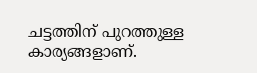ചട്ടത്തിന് പുറത്തുള്ള കാര്യങ്ങളാണ്.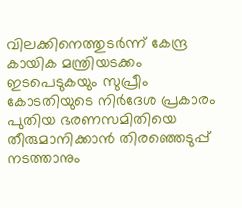വിലക്കിനെത്തുടര്‍ന്ന് കേന്ദ്ര കായിക മന്ത്രിയടക്കം ഇടപെടുകയും സുപ്രീം കോടതിയുടെ നിര്‍ദേശ പ്രകാരം പുതിയ ഭരണസമിതിയെ തീരുമാനിക്കാന്‍ തിരഞ്ഞെടുപ്പ് നടത്താനും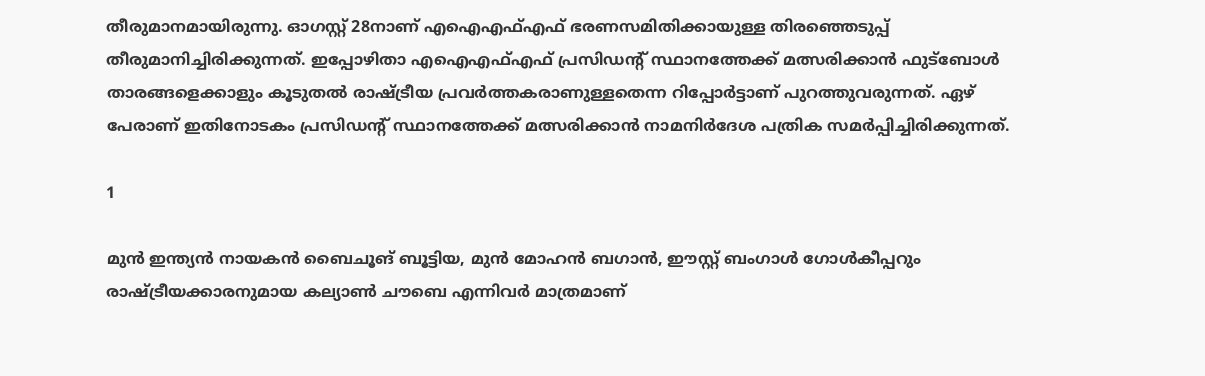തീരുമാനമായിരുന്നു. ഓഗസ്റ്റ് 28നാണ് എഐഎഫ്എഫ് ഭരണസമിതിക്കായുള്ള തിരഞ്ഞെടുപ്പ് തീരുമാനിച്ചിരിക്കുന്നത്. ഇപ്പോഴിതാ എഐഎഫ്എഫ് പ്രസിഡന്റ് സ്ഥാനത്തേക്ക് മത്സരിക്കാന്‍ ഫുട്‌ബോള്‍ താരങ്ങളെക്കാളും കൂടുതല്‍ രാഷ്ട്രീയ പ്രവര്‍ത്തകരാണുള്ളതെന്ന റിപ്പോര്‍ട്ടാണ് പുറത്തുവരുന്നത്. ഏഴ് പേരാണ് ഇതിനോടകം പ്രസിഡന്റ് സ്ഥാനത്തേക്ക് മത്സരിക്കാന്‍ നാമനിര്‍ദേശ പത്രിക സമര്‍പ്പിച്ചിരിക്കുന്നത്.

1

മുന്‍ ഇന്ത്യന്‍ നായകന്‍ ബൈചൂങ് ബൂട്ടിയ, മുന്‍ മോഹന്‍ ബഗാന്‍, ഈസ്റ്റ് ബംഗാള്‍ ഗോള്‍കീപ്പറും രാഷ്ട്രീയക്കാരനുമായ കല്യാണ്‍ ചൗബെ എന്നിവര്‍ മാത്രമാണ്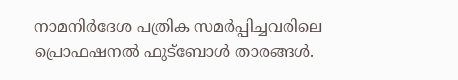നാമനിര്‍ദേശ പത്രിക സമര്‍പ്പിച്ചവരിലെ പ്രൊഫഷനല്‍ ഫുട്‌ബോള്‍ താരങ്ങള്‍.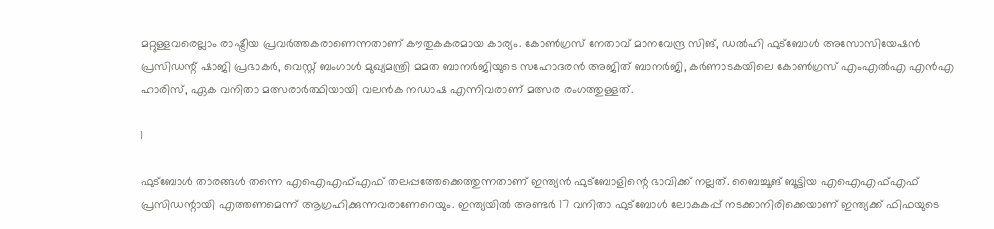മറ്റുള്ളവരെല്ലാം രാഷ്ട്രീയ പ്രവര്‍ത്തകരാണെന്നതാണ് കൗതുകകരമായ കാര്യം. കോണ്‍ഗ്രസ് നേതാവ് മാനവേന്ദ്ര സിങ്, ഡല്‍ഹി ഫുട്‌ബോള്‍ അസോസിയേഷന്‍ പ്രസിഡന്റ് ഷാജി പ്രഭാകര്‍, വെസ്റ്റ് ബംഗാള്‍ മുഖ്യമന്ത്രി മമത ബാനര്‍ജിയുടെ സഹോദരന്‍ അജിത് ബാനര്‍ജി, കര്‍ണാടകയിലെ കോണ്‍ഗ്രസ് എംഎല്‍എ എന്‍എ ഹാരിസ്, ഏക വനിതാ മത്സരാര്‍ത്ഥിയായി വലന്‍ക നഡാഷ എന്നിവരാണ് മത്സര രംഗത്തുള്ളത്.

1

ഫുട്‌ബോള്‍ താരങ്ങള്‍ തന്നെ എഐഎഫ്എഫ് തലപ്പത്തേക്കെത്തുന്നതാണ് ഇന്ത്യന്‍ ഫുട്‌ബോളിന്റെ ഭാവിക്ക് നല്ലത്. ബൈച്ചൂങ് ബൂട്ടിയ എഐഎഫ്എഫ് പ്രസിഡന്റായി എത്തണമെന്ന് ആഗ്രഹിക്കുന്നവരാണേറെയും. ഇന്ത്യയില്‍ അണ്ടര്‍ 17 വനിതാ ഫുട്‌ബോള്‍ ലോകകപ്പ് നടക്കാനിരിക്കെയാണ് ഇന്ത്യക്ക് ഫിഫയുടെ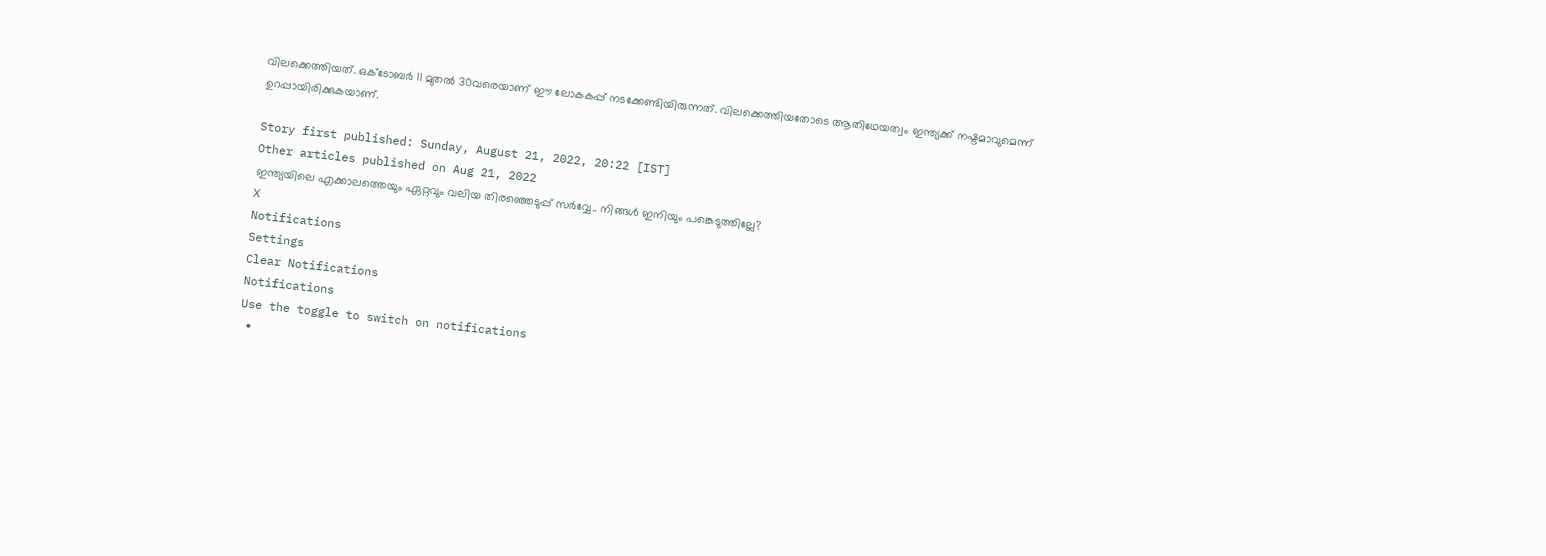വിലക്കെത്തിയത്. ഒക്ടോബര്‍ 11 മുതല്‍ 30വരെയാണ് ഈ ലോകകപ്പ് നടക്കേണ്ടിയിരുന്നത്. വിലക്കെത്തിയതോടെ ആതിഥേയത്വം ഇന്ത്യക്ക് നഷ്ടമാവുമെന്ന് ഉറപ്പായിരിക്കുകയാണ്.

Story first published: Sunday, August 21, 2022, 20:22 [IST]
Other articles published on Aug 21, 2022
ഇന്ത്യയിലെ എക്കാലത്തെയും ഏറ്റവും വലിയ തിരഞ്ഞെടുപ്പ് സർവ്വേ.. നിങ്ങൾ ഇനിയും പങ്കെടുത്തില്ലേ?
X
Notifications
Settings
Clear Notifications
Notifications
Use the toggle to switch on notifications
  •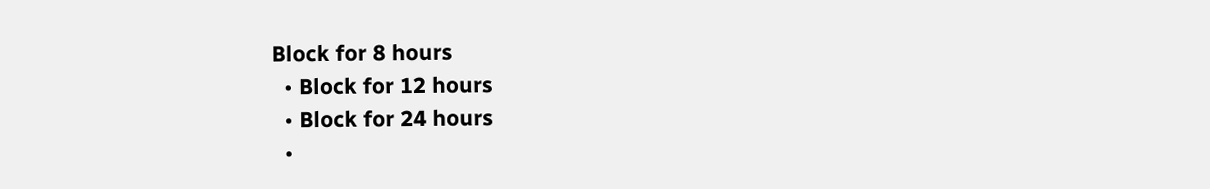Block for 8 hours
  • Block for 12 hours
  • Block for 24 hours
  •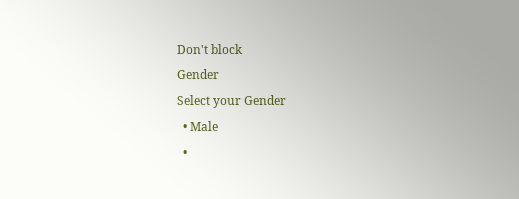Don't block
Gender
Select your Gender
  • Male
  •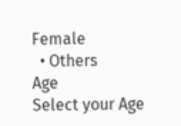Female
  • Others
Age
Select your Age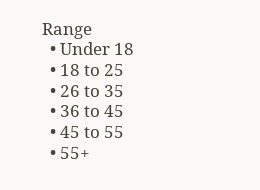Range
  • Under 18
  • 18 to 25
  • 26 to 35
  • 36 to 45
  • 45 to 55
  • 55+